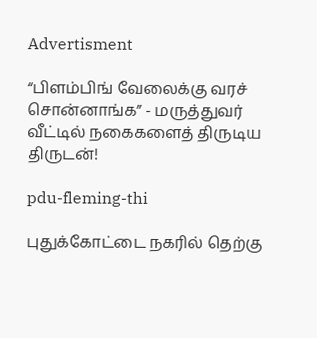Advertisment

“பிளம்பிங் வேலைக்கு வரச் சொன்னாங்க” - மருத்துவர் வீட்டில் நகைகளைத் திருடிய திருடன்!

pdu-fleming-thi

புதுக்கோட்டை நகரில் தெற்கு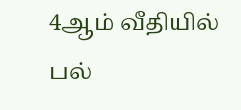4ஆம் வீதியில் பல்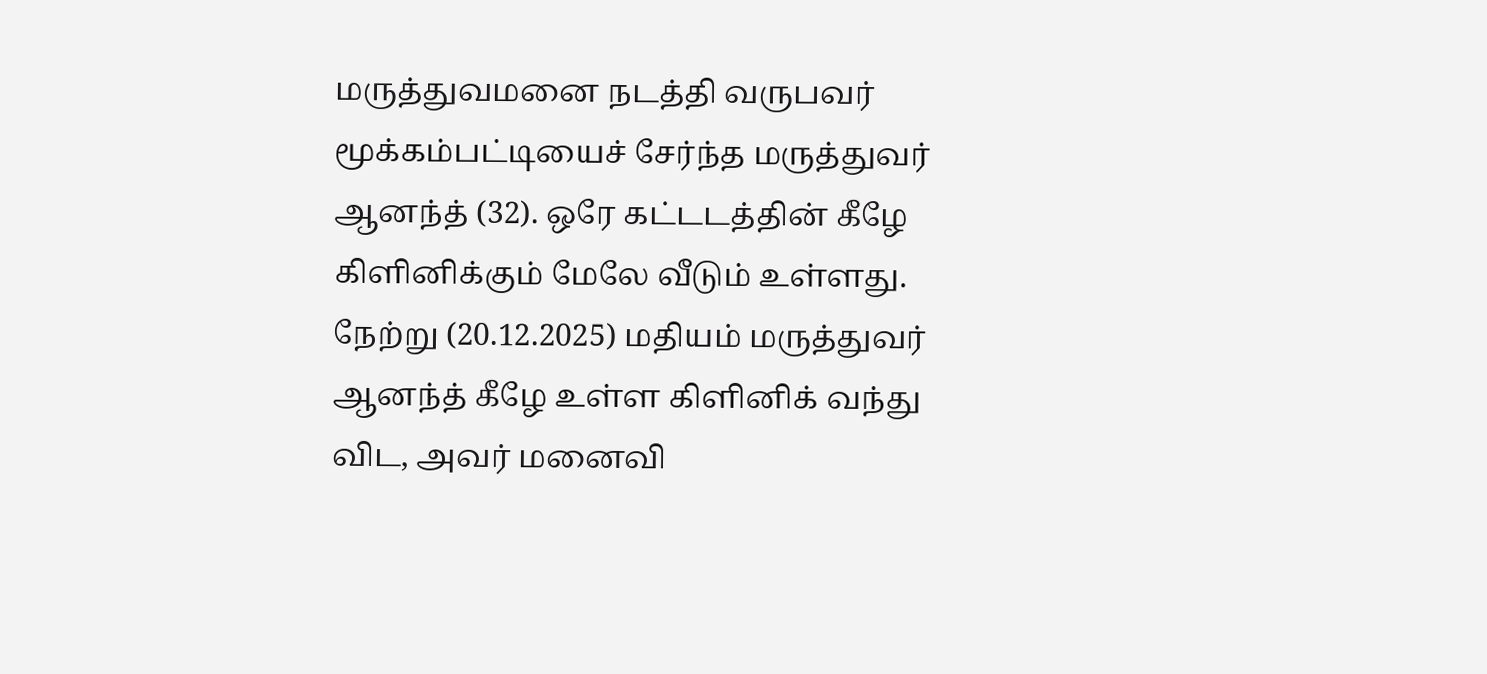மருத்துவமனை நடத்தி வருபவர் மூக்கம்பட்டியைச் சேர்ந்த மருத்துவர் ஆனந்த் (32). ஒரே கட்டடத்தின் கீழே கிளினிக்கும் மேலே வீடும் உள்ளது. நேற்று (20.12.2025) மதியம் மருத்துவர் ஆனந்த் கீழே உள்ள கிளினிக் வந்து விட, அவர் மனைவி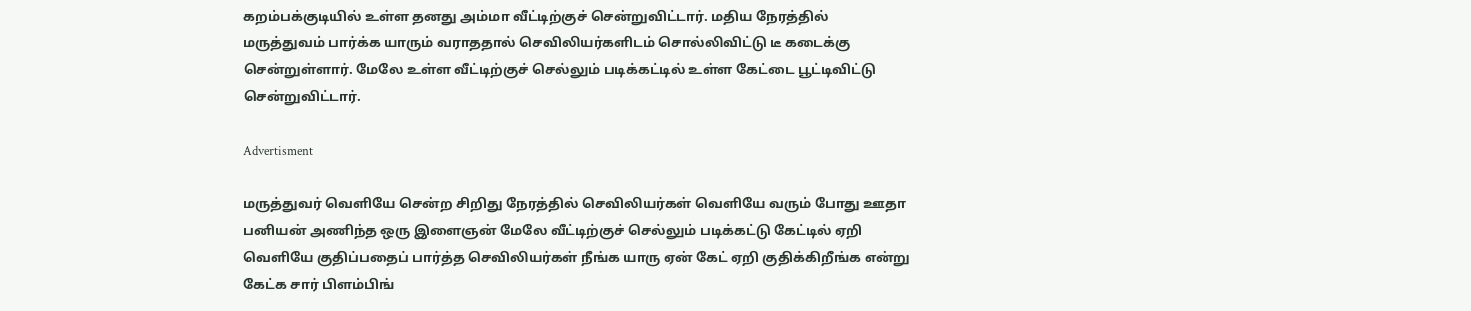கறம்பக்குடியில் உள்ள தனது அம்மா வீட்டிற்குச் சென்றுவிட்டார். மதிய நேரத்தில் மருத்துவம் பார்க்க யாரும் வராததால் செவிலியர்களிடம் சொல்லிவிட்டு டீ கடைக்கு சென்றுள்ளார். மேலே உள்ள வீட்டிற்குச் செல்லும் படிக்கட்டில் உள்ள கேட்டை பூட்டிவிட்டு சென்றுவிட்டார்.

Advertisment

மருத்துவர் வெளியே சென்ற சிறிது நேரத்தில் செவிலியர்கள் வெளியே வரும் போது ஊதா பனியன் அணிந்த ஒரு இளைஞன் மேலே வீட்டிற்குச் செல்லும் படிக்கட்டு கேட்டில் ஏறி வெளியே குதிப்பதைப் பார்த்த செவிலியர்கள் நீங்க யாரு ஏன் கேட் ஏறி குதிக்கிறீங்க என்று கேட்க சார் பிளம்பிங்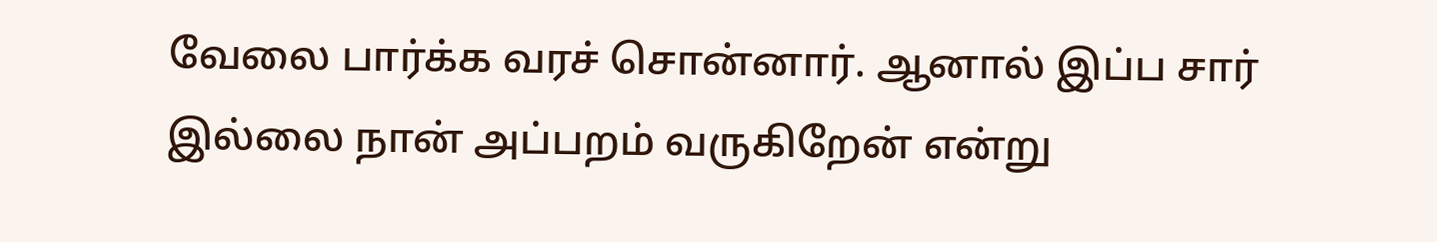வேலை பார்க்க வரச் சொன்னார். ஆனால் இப்ப சார் இல்லை நான் அப்பறம் வருகிறேன் என்று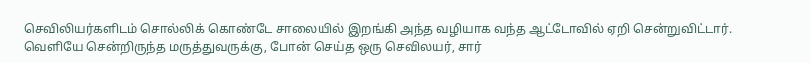செவிலியர்களிடம் சொல்லிக் கொண்டே சாலையில் இறங்கி அந்த வழியாக வந்த ஆட்டோவில் ஏறி சென்றுவிட்டார். வெளியே சென்றிருந்த மருத்துவருக்கு, போன் செய்த ஒரு செவிலயர், சார்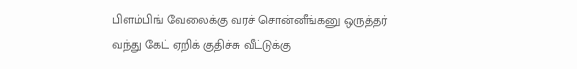பிளம்பிங் வேலைக்கு வரச் சொன்னீங்கனு ஒருத்தர் வந்து கேட் ஏறிக் குதிச்சு வீட்டுக்கு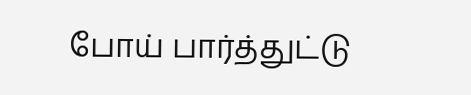போய் பார்த்துட்டு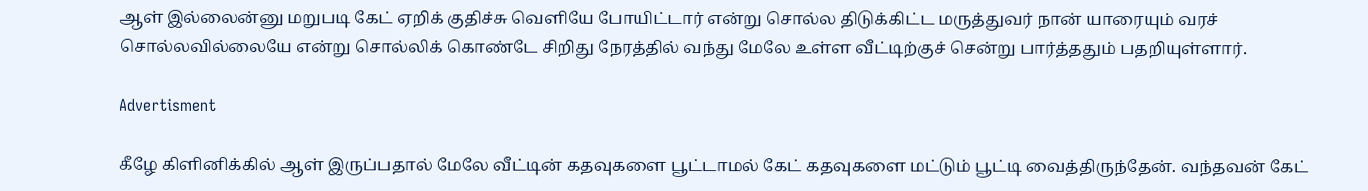ஆள் இல்லைன்னு மறுபடி கேட் ஏறிக் குதிச்சு வெளியே போயிட்டார் என்று சொல்ல திடுக்கிட்ட மருத்துவர் நான் யாரையும் வரச் சொல்லவில்லையே என்று சொல்லிக் கொண்டே சிறிது நேரத்தில் வந்து மேலே உள்ள வீட்டிற்குச் சென்று பார்த்ததும் பதறியுள்ளார்.

Advertisment

கீழே கிளினிக்கில் ஆள் இருப்பதால் மேலே வீட்டின் கதவுகளை பூட்டாமல் கேட் கதவுகளை மட்டும் பூட்டி வைத்திருந்தேன். வந்தவன் கேட்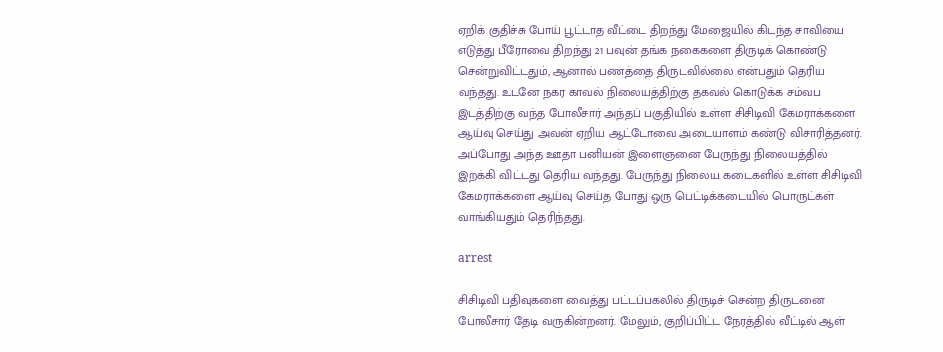ஏறிக் குதிச்சு போய் பூட்டாத வீட்டை திறந்து மேஜையில் கிடந்த சாவியை எடுத்து பீரோவை திறந்து 21 பவுன் தங்க நகைகளை திருடிக் கொண்டு சென்றுவிட்டதும், ஆனால் பணத்தை திருடவில்லை என்பதும் தெரிய வந்தது. உடனே நகர காவல் நிலையத்திற்கு தகவல் கொடுக்க சம்வப இடத்திற்கு வந்த போலீசார் அந்தப் பகுதியில் உள்ள சிசிடிவி கேமராக்களை ஆய்வு செய்து அவன் ஏறிய ஆட்டோவை அடையாளம் கண்டு விசாரித்தனர். அப்போது அந்த ஊதா பனியன் இளைஞனை பேருந்து நிலையத்தில் இறக்கி விட்டது தெரிய வந்தது. பேருந்து நிலைய கடைகளில் உள்ள சிசிடிவி கேமராக்களை ஆய்வு செய்த போது ஒரு பெட்டிக்கடையில் பொருட்கள் வாங்கியதும் தெரிந்தது.

arrest

சிசிடிவி பதிவுகளை வைத்து பட்டப்பகலில் திருடிச் சென்ற திருடனை போலீசார் தேடி வருகின்றனர். மேலும், குறிப்பிட்ட நேரத்தில் வீட்டில் ஆள்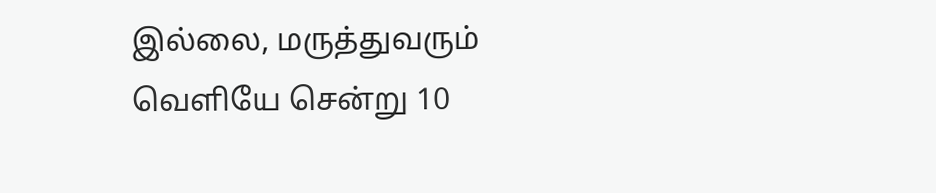இல்லை, மருத்துவரும் வெளியே சென்று 10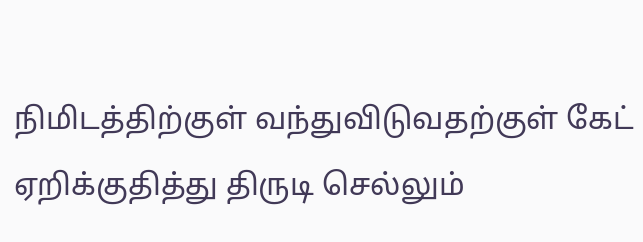நிமிடத்திற்குள் வந்துவிடுவதற்குள் கேட் ஏறிக்குதித்து திருடி செல்லும்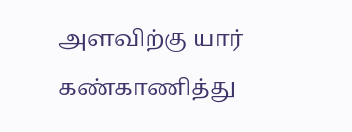அளவிற்கு யார் கண்காணித்து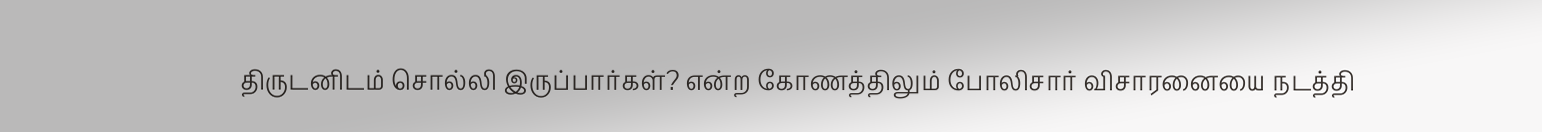திருடனிடம் சொல்லி இருப்பார்கள்? என்ற கோணத்திலும் போலிசார் விசாரனையை நடத்தி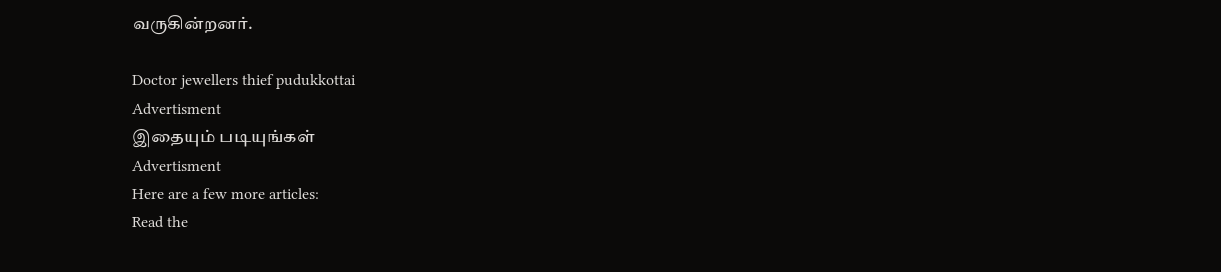வருகின்றனர்.

Doctor jewellers thief pudukkottai
Advertisment
இதையும் படியுங்கள்
Advertisment
Here are a few more articles:
Read the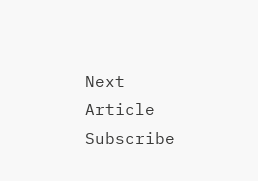Next Article
Subscribe